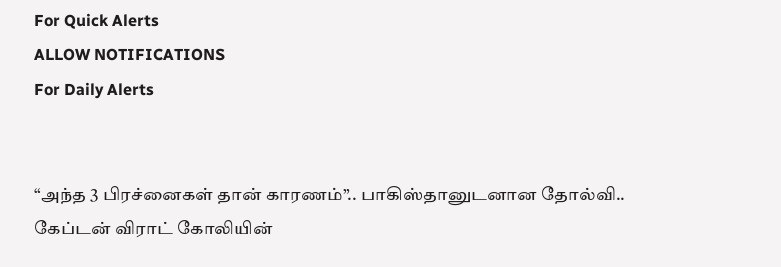For Quick Alerts
ALLOW NOTIFICATIONS
For Daily Alerts


“அந்த 3 பிரச்னைகள் தான் காரணம்”.. பாகிஸ்தானுடனான தோல்வி.. கேப்டன் விராட் கோலியின்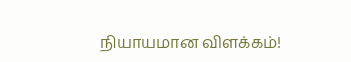நியாயமான விளக்கம்!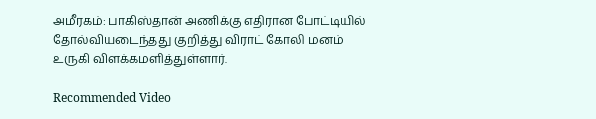அமீரகம்: பாகிஸ்தான் அணிக்கு எதிரான போட்டியில் தோல்வியடைந்தது குறித்து விராட் கோலி மனம் உருகி விளக்கமளித்துள்ளார்.

Recommended Video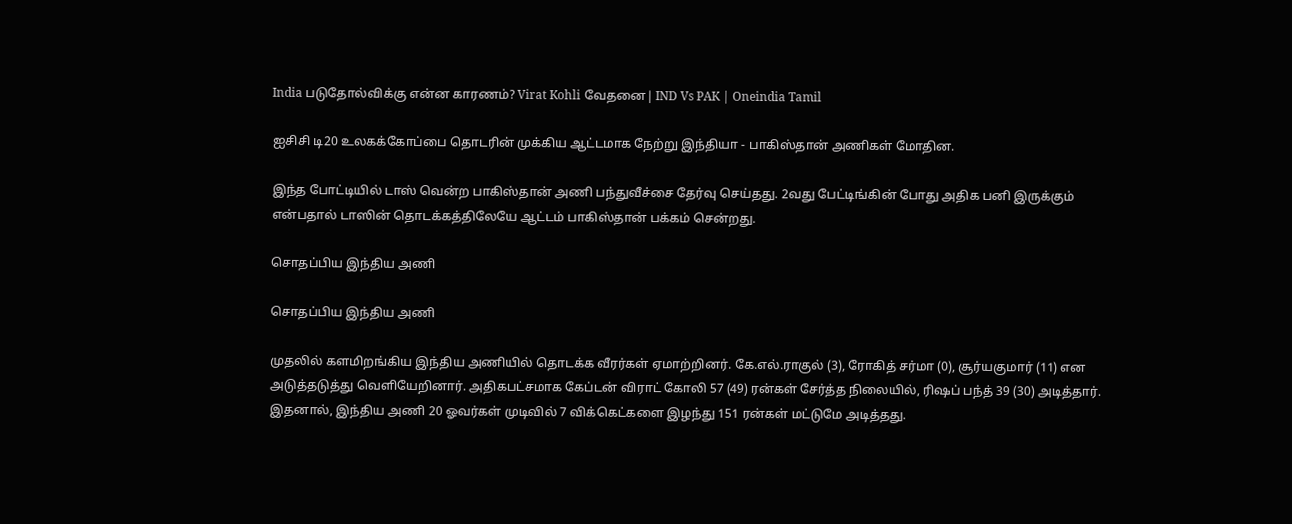India படுதோல்விக்கு என்ன காரணம்? Virat Kohli வேதனை| IND Vs PAK | Oneindia Tamil

ஐசிசி டி20 உலகக்கோப்பை தொடரின் முக்கிய ஆட்டமாக நேற்று இந்தியா - பாகிஸ்தான் அணிகள் மோதின.

இந்த போட்டியில் டாஸ் வென்ற பாகிஸ்தான் அணி பந்துவீச்சை தேர்வு செய்தது. 2வது பேட்டிங்கின் போது அதிக பனி இருக்கும் என்பதால் டாஸின் தொடக்கத்திலேயே ஆட்டம் பாகிஸ்தான் பக்கம் சென்றது.

சொதப்பிய இந்திய அணி

சொதப்பிய இந்திய அணி

முதலில் களமிறங்கிய இந்திய அணியில் தொடக்க வீரர்கள் ஏமாற்றினர். கே.எல்.ராகுல் (3), ரோகித் சர்மா (0), சூர்யகுமார் (11) என அடுத்தடுத்து வெளியேறினார். அதிகபட்சமாக கேப்டன் விராட் கோலி 57 (49) ரன்கள் சேர்த்த நிலையில், ரிஷப் பந்த் 39 (30) அடித்தார். இதனால், இந்திய அணி 20 ஓவர்கள் முடிவில் 7 விக்கெட்களை இழந்து 151 ரன்கள் மட்டுமே அடித்தது.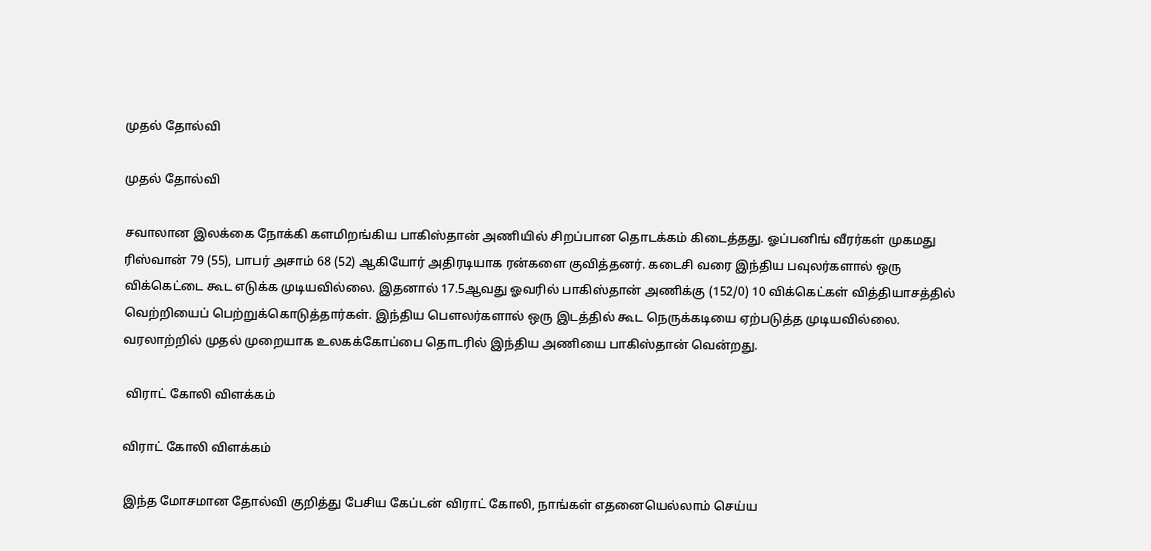முதல் தோல்வி

முதல் தோல்வி

சவாலான இலக்கை நோக்கி களமிறங்கிய பாகிஸ்தான் அணியில் சிறப்பான தொடக்கம் கிடைத்தது. ஓப்பனிங் வீரர்கள் முகமது ரிஸ்வான் 79 (55), பாபர் அசாம் 68 (52) ஆகியோர் அதிரடியாக ரன்களை குவித்தனர். கடைசி வரை இந்திய பவுலர்களால் ஒரு விக்கெட்டை கூட எடுக்க முடியவில்லை. இதனால் 17.5ஆவது ஓவரில் பாகிஸ்தான் அணிக்கு (152/0) 10 விக்கெட்கள் வித்தியாசத்தில் வெற்றியைப் பெற்றுக்கொடுத்தார்கள். இந்திய பௌலர்களால் ஒரு இடத்தில் கூட நெருக்கடியை ஏற்படுத்த முடியவில்லை. வரலாற்றில் முதல் முறையாக உலகக்கோப்பை தொடரில் இந்திய அணியை பாகிஸ்தான் வென்றது.

 விராட் கோலி விளக்கம்

விராட் கோலி விளக்கம்

இந்த மோசமான தோல்வி குறித்து பேசிய கேப்டன் விராட் கோலி, நாங்கள் எதனையெல்லாம் செய்ய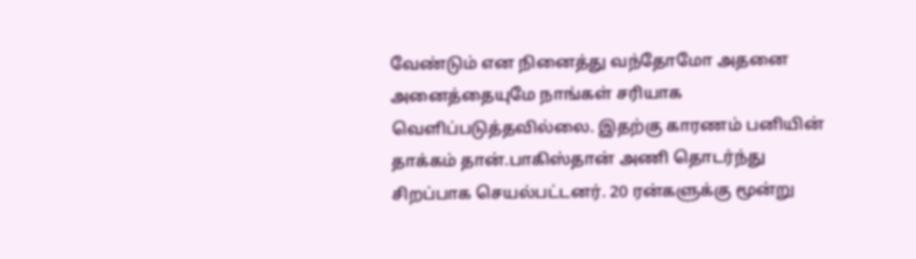வேண்டும் என நினைத்து வந்தோமோ அதனை அனைத்தையுமே நாங்கள் சரியாக வெளிப்படுத்தவில்லை. இதற்கு காரணம் பனியின் தாக்கம் தான்.பாகிஸ்தான் அணி தொடர்ந்து சிறப்பாக செயல்பட்டனர். 20 ரன்களுக்கு மூன்று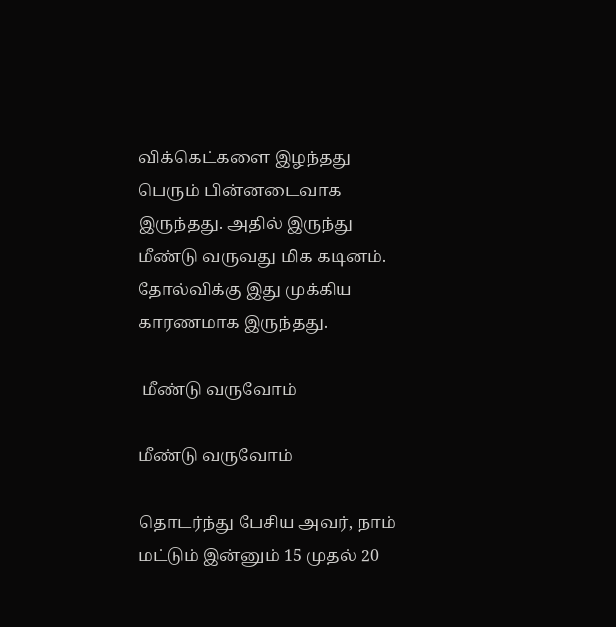விக்கெட்களை இழந்தது பெரும் பின்னடைவாக இருந்தது. அதில் இருந்து மீண்டு வருவது மிக கடினம். தோல்விக்கு இது முக்கிய காரணமாக இருந்தது.

 மீண்டு வருவோம்

மீண்டு வருவோம்

தொடர்ந்து பேசிய அவர், நாம் மட்டும் இன்னும் 15 முதல் 20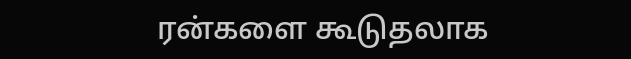ரன்களை கூடுதலாக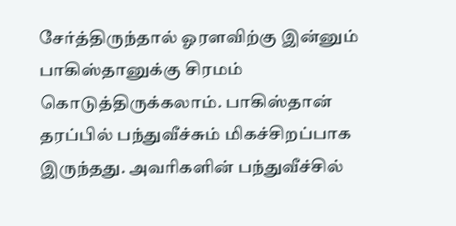சேர்த்திருந்தால் ஓரளவிற்கு இன்னும் பாகிஸ்தானுக்கு சிரமம் கொடுத்திருக்கலாம். பாகிஸ்தான் தரப்பில் பந்துவீச்சும் மிகச்சிறப்பாக இருந்தது. அவரிகளின் பந்துவீச்சில்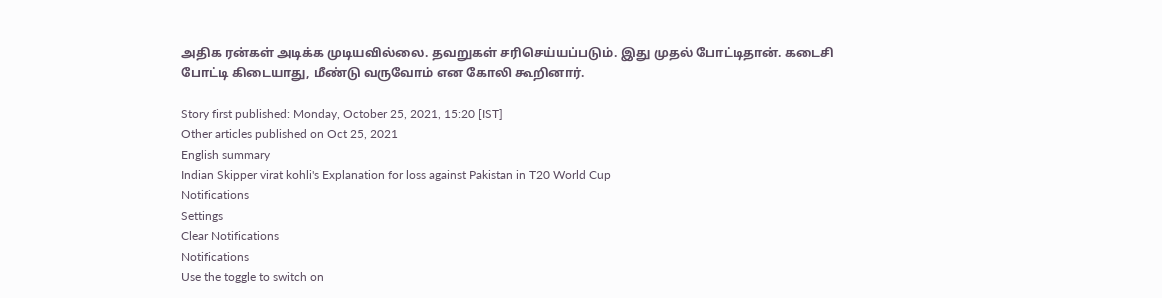அதிக ரன்கள் அடிக்க முடியவில்லை. தவறுகள் சரிசெய்யப்படும். இது முதல் போட்டிதான். கடைசி போட்டி கிடையாது, மீண்டு வருவோம் என கோலி கூறினார்.

Story first published: Monday, October 25, 2021, 15:20 [IST]
Other articles published on Oct 25, 2021
English summary
Indian Skipper virat kohli's Explanation for loss against Pakistan in T20 World Cup
Notifications
Settings
Clear Notifications
Notifications
Use the toggle to switch on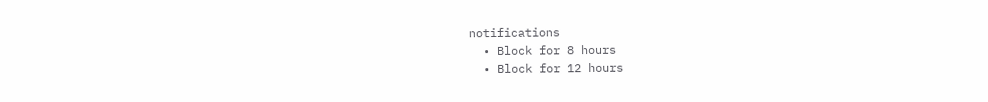notifications
  • Block for 8 hours
  • Block for 12 hours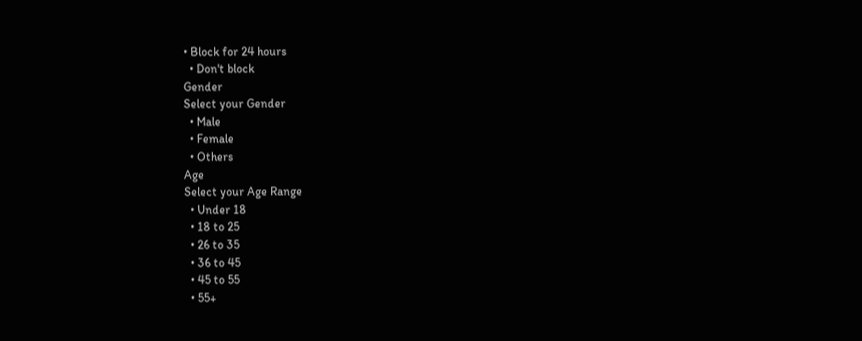• Block for 24 hours
  • Don't block
Gender
Select your Gender
  • Male
  • Female
  • Others
Age
Select your Age Range
  • Under 18
  • 18 to 25
  • 26 to 35
  • 36 to 45
  • 45 to 55
  • 55+